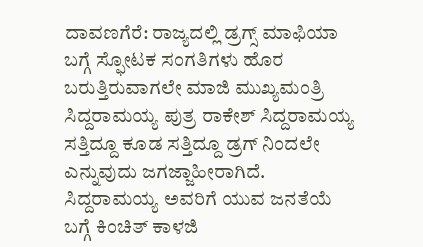ದಾವಣಗೆರೆ: ರಾಜ್ಯದಲ್ಲಿ ಡ್ರಗ್ಸ್ ಮಾಫಿಯಾ ಬಗ್ಗೆ ಸ್ಫೋಟಕ ಸಂಗತಿಗಳು ಹೊರ ಬರುತ್ತಿರುವಾಗಲೇ ಮಾಜಿ ಮುಖ್ಯಮಂತ್ರಿ ಸಿದ್ದರಾಮಯ್ಯ ಪುತ್ರ ರಾಕೇಶ್ ಸಿದ್ದರಾಮಯ್ಯ ಸತ್ತಿದ್ದೂ ಕೂಡ ಸತ್ತಿದ್ದೂ ಡ್ರಗ್ ನಿಂದಲೇ ಎನ್ನುವುದು ಜಗಜ್ಜಾಹೀರಾಗಿದೆ. ಸಿದ್ದರಾಮಯ್ಯ ಅವರಿಗೆ ಯುವ ಜನತೆಯೆ ಬಗ್ಗೆ ಕಿಂಚಿತ್ ಕಾಳಜಿ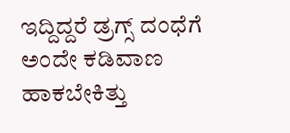ಇದ್ದಿದ್ದರೆ ಡ್ರಗ್ಸ್ ದಂಧೆಗೆ ಅಂದೇ ಕಡಿವಾಣ ಹಾಕಬೇಕಿತ್ತು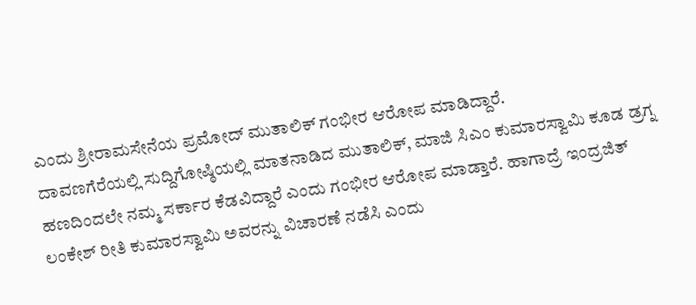ಎಂದು ಶ್ರೀರಾಮಸೇನೆಯ ಪ್ರಮೋದ್ ಮುತಾಲಿಕ್ ಗಂಭೀರ ಆರೋಪ ಮಾಡಿದ್ದಾರೆ.
ದಾವಣಗೆರೆಯಲ್ಲಿ ಸುದ್ದಿಗೋಷ್ಠಿಯಲ್ಲಿ ಮಾತನಾಡಿದ ಮುತಾಲಿಕ್, ಮಾಜಿ ಸಿಎಂ ಕುಮಾರಸ್ವಾಮಿ ಕೂಡ ಡ್ರಗ್ನ ಹಣದಿಂದಲೇ ನಮ್ಮ ಸರ್ಕಾರ ಕೆಡವಿದ್ದಾರೆ ಎಂದು ಗಂಭೀರ ಆರೋಪ ಮಾಡ್ತಾರೆ. ಹಾಗಾದ್ರೆ ಇಂದ್ರಜಿತ್ ಲಂಕೇಶ್ ರೀತಿ ಕುಮಾರಸ್ವಾಮಿ ಅವರನ್ನು ವಿಚಾರಣೆ ನಡೆಸಿ ಎಂದು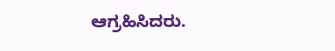ಆಗ್ರಹಿಸಿದರು.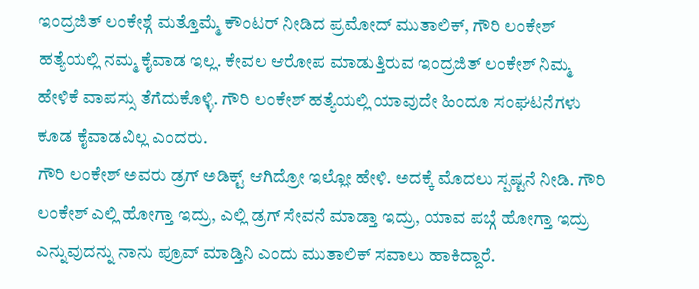ಇಂದ್ರಜಿತ್ ಲಂಕೇಶ್ಗೆ ಮತ್ತೊಮ್ಮೆ ಕೌಂಟರ್ ನೀಡಿದ ಪ್ರಮೋದ್ ಮುತಾಲಿಕ್, ಗೌರಿ ಲಂಕೇಶ್ ಹತ್ಯೆಯಲ್ಲಿ ನಮ್ಮ ಕೈವಾಡ ಇಲ್ಲ. ಕೇವಲ ಆರೋಪ ಮಾಡುತ್ತಿರುವ ಇಂದ್ರಜಿತ್ ಲಂಕೇಶ್ ನಿಮ್ಮ ಹೇಳಿಕೆ ವಾಪಸ್ಸು ತೆಗೆದುಕೊಳ್ಳಿ. ಗೌರಿ ಲಂಕೇಶ್ ಹತ್ಯೆಯಲ್ಲಿ ಯಾವುದೇ ಹಿಂದೂ ಸಂಘಟನೆಗಳು ಕೂಡ ಕೈವಾಡವಿಲ್ಲ ಎಂದರು.
ಗೌರಿ ಲಂಕೇಶ್ ಅವರು ಡ್ರಗ್ ಅಡಿಕ್ಟ್ ಆಗಿದ್ರೋ ಇಲ್ಲೋ ಹೇಳಿ. ಅದಕ್ಕೆ ಮೊದಲು ಸ್ಪಷ್ಟನೆ ನೀಡಿ. ಗೌರಿ ಲಂಕೇಶ್ ಎಲ್ಲಿ ಹೋಗ್ತಾ ಇದ್ರು, ಎಲ್ಲಿ ಡ್ರಗ್ ಸೇವನೆ ಮಾಡ್ತಾ ಇದ್ರು, ಯಾವ ಪಬ್ಗೆ ಹೋಗ್ತಾ ಇದ್ರು ಎನ್ನುವುದನ್ನು ನಾನು ಪ್ರೂವ್ ಮಾಡ್ತಿನಿ ಎಂದು ಮುತಾಲಿಕ್ ಸವಾಲು ಹಾಕಿದ್ದಾರೆ.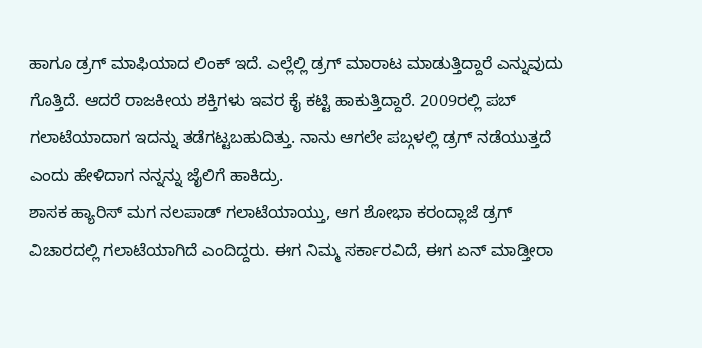ಹಾಗೂ ಡ್ರಗ್ ಮಾಫಿಯಾದ ಲಿಂಕ್ ಇದೆ. ಎಲ್ಲೆಲ್ಲಿ ಡ್ರಗ್ ಮಾರಾಟ ಮಾಡುತ್ತಿದ್ದಾರೆ ಎನ್ನುವುದು ಗೊತ್ತಿದೆ. ಆದರೆ ರಾಜಕೀಯ ಶಕ್ತಿಗಳು ಇವರ ಕೈ ಕಟ್ಟಿ ಹಾಕುತ್ತಿದ್ದಾರೆ. 2009ರಲ್ಲಿ ಪಬ್ ಗಲಾಟೆಯಾದಾಗ ಇದನ್ನು ತಡೆಗಟ್ಟಬಹುದಿತ್ತು. ನಾನು ಆಗಲೇ ಪಬ್ಗಳಲ್ಲಿ ಡ್ರಗ್ ನಡೆಯುತ್ತದೆ ಎಂದು ಹೇಳಿದಾಗ ನನ್ನನ್ನು ಜೈಲಿಗೆ ಹಾಕಿದ್ರು.
ಶಾಸಕ ಹ್ಯಾರಿಸ್ ಮಗ ನಲಪಾಡ್ ಗಲಾಟೆಯಾಯ್ತು, ಆಗ ಶೋಭಾ ಕರಂದ್ಲಾಜೆ ಡ್ರಗ್ ವಿಚಾರದಲ್ಲಿ ಗಲಾಟೆಯಾಗಿದೆ ಎಂದಿದ್ದರು. ಈಗ ನಿಮ್ಮ ಸರ್ಕಾರವಿದೆ, ಈಗ ಏನ್ ಮಾಡ್ತೀರಾ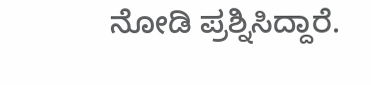ನೋಡಿ ಪ್ರಶ್ನಿಸಿದ್ದಾರೆ.